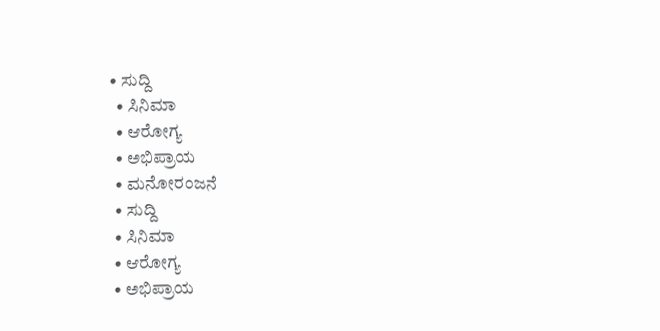• ಸುದ್ದಿ
  • ಸಿನಿಮಾ
  • ಆರೋಗ್ಯ
  • ಅಭಿಪ್ರಾಯ
  • ಮನೋರಂಜನೆ
  • ಸುದ್ದಿ
  • ಸಿನಿಮಾ
  • ಆರೋಗ್ಯ
  • ಅಭಿಪ್ರಾಯ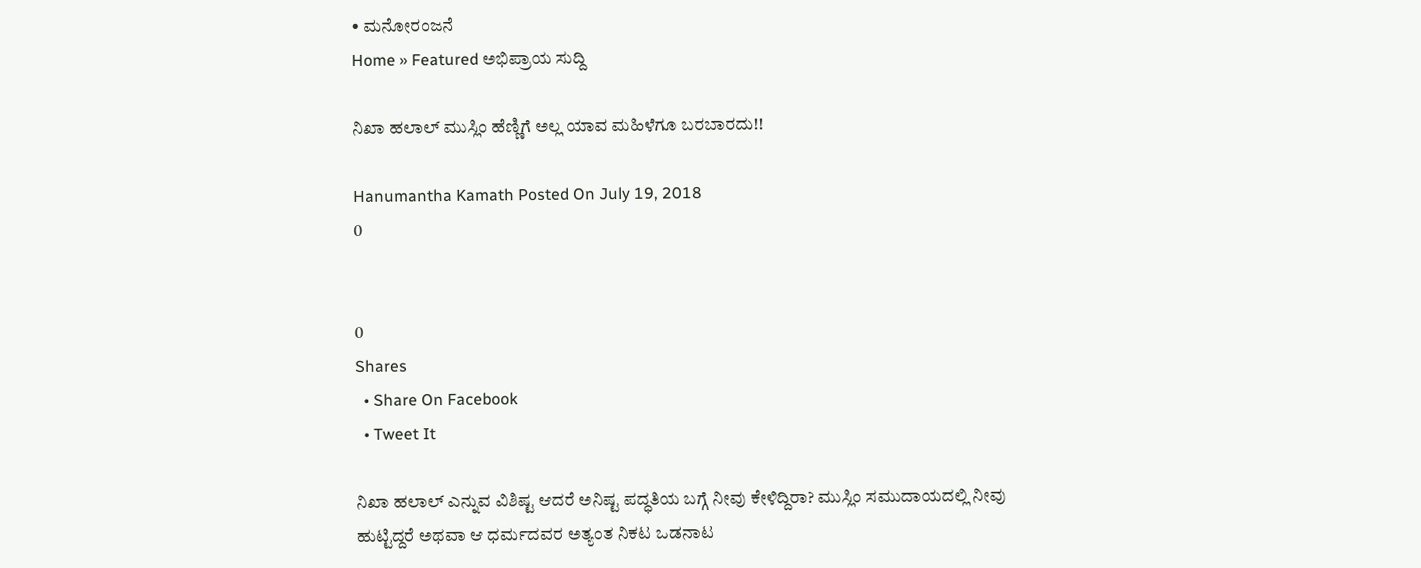• ಮನೋರಂಜನೆ
Home » Featured ಅಭಿಪ್ರಾಯ ಸುದ್ದಿ

ನಿಖಾ ಹಲಾಲ್ ಮುಸ್ಲಿಂ ಹೆಣ್ಣಿಗೆ ಅಲ್ಲ ಯಾವ ಮಹಿಳೆಗೂ ಬರಬಾರದು!!

Hanumantha Kamath Posted On July 19, 2018
0


0
Shares
  • Share On Facebook
  • Tweet It

ನಿಖಾ ಹಲಾಲ್ ಎನ್ನುವ ವಿಶಿಷ್ಟ ಆದರೆ ಅನಿಷ್ಟ ಪದ್ಧತಿಯ ಬಗ್ಗೆ ನೀವು ಕೇಳಿದ್ದಿರಾ? ಮುಸ್ಲಿಂ ಸಮುದಾಯದಲ್ಲಿ ನೀವು ಹುಟ್ಟಿದ್ದರೆ ಅಥವಾ ಆ ಧರ್ಮದವರ ಅತ್ಯಂತ ನಿಕಟ ಒಡನಾಟ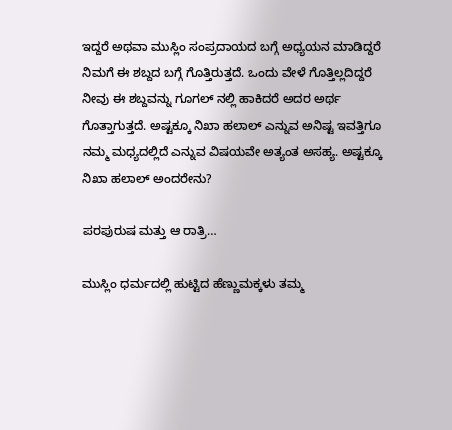ಇದ್ದರೆ ಅಥವಾ ಮುಸ್ಲಿಂ ಸಂಪ್ರದಾಯದ ಬಗ್ಗೆ ಅಧ್ಯಯನ ಮಾಡಿದ್ದರೆ ನಿಮಗೆ ಈ ಶಬ್ದದ ಬಗ್ಗೆ ಗೊತ್ತಿರುತ್ತದೆ. ಒಂದು ವೇಳೆ ಗೊತ್ತಿಲ್ಲದಿದ್ದರೆ ನೀವು ಈ ಶಬ್ದವನ್ನು ಗೂಗಲ್ ನಲ್ಲಿ ಹಾಕಿದರೆ ಅದರ ಅರ್ಥ ಗೊತ್ತಾಗುತ್ತದೆ. ಅಷ್ಟಕ್ಕೂ ನಿಖಾ ಹಲಾಲ್ ಎನ್ನುವ ಅನಿಷ್ಟ ಇವತ್ತಿಗೂ ನಮ್ಮ ಮಧ್ಯದಲ್ಲಿದೆ ಎನ್ನುವ ವಿಷಯವೇ ಅತ್ಯಂತ ಅಸಹ್ಯ. ಅಷ್ಟಕ್ಕೂ ನಿಖಾ ಹಲಾಲ್ ಅಂದರೇನು?

ಪರಪುರುಷ ಮತ್ತು ಆ ರಾತ್ರಿ…

ಮುಸ್ಲಿಂ ಧರ್ಮದಲ್ಲಿ ಹುಟ್ಟಿದ ಹೆಣ್ಣುಮಕ್ಕಳು ತಮ್ಮ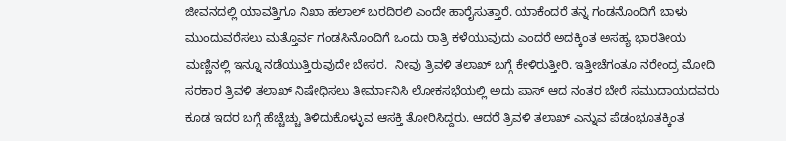ಜೀವನದಲ್ಲಿ ಯಾವತ್ತಿಗೂ ನಿಖಾ ಹಲಾಲ್ ಬರದಿರಲಿ ಎಂದೇ ಹಾರೈಸುತ್ತಾರೆ. ಯಾಕೆಂದರೆ ತನ್ನ ಗಂಡನೊಂದಿಗೆ ಬಾಳು ಮುಂದುವರೆಸಲು ಮತ್ತೊರ್ವ ಗಂಡಸಿನೊಂದಿಗೆ ಒಂದು ರಾತ್ರಿ ಕಳೆಯುವುದು ಎಂದರೆ ಅದಕ್ಕಿಂತ ಅಸಹ್ಯ ಭಾರತೀಯ ಮಣ್ಣಿನಲ್ಲಿ ಇನ್ನೂ ನಡೆಯುತ್ತಿರುವುದೇ ಬೇಸರ.  ನೀವು ತ್ರಿವಳಿ ತಲಾಖ್ ಬಗ್ಗೆ ಕೇಳಿರುತ್ತೀರಿ. ಇತ್ತೀಚೆಗಂತೂ ನರೇಂದ್ರ ಮೋದಿ ಸರಕಾರ ತ್ರಿವಳಿ ತಲಾಖ್ ನಿಷೇಧಿಸಲು ತೀರ್ಮಾನಿಸಿ ಲೋಕಸಭೆಯಲ್ಲಿ ಅದು ಪಾಸ್ ಆದ ನಂತರ ಬೇರೆ ಸಮುದಾಯದವರು ಕೂಡ ಇದರ ಬಗ್ಗೆ ಹೆಚ್ಚೆಚ್ಚು ತಿಳಿದುಕೊಳ್ಳುವ ಆಸಕ್ತಿ ತೋರಿಸಿದ್ದರು. ಆದರೆ ತ್ರಿವಳಿ ತಲಾಖ್ ಎನ್ನುವ ಪೆಡಂಭೂತಕ್ಕಿಂತ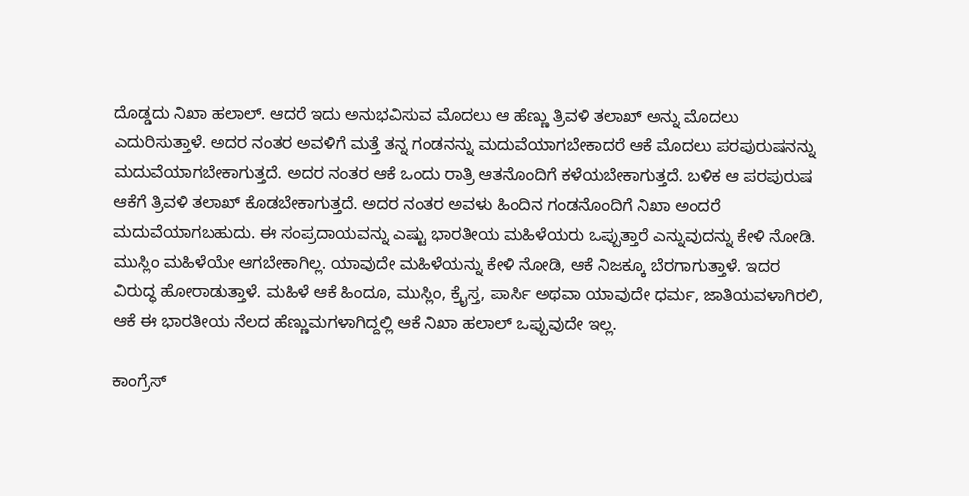ದೊಡ್ಡದು ನಿಖಾ ಹಲಾಲ್. ಆದರೆ ಇದು ಅನುಭವಿಸುವ ಮೊದಲು ಆ ಹೆಣ್ಣು ತ್ರಿವಳಿ ತಲಾಖ್ ಅನ್ನು ಮೊದಲು ಎದುರಿಸುತ್ತಾಳೆ. ಅದರ ನಂತರ ಅವಳಿಗೆ ಮತ್ತೆ ತನ್ನ ಗಂಡನನ್ನು ಮದುವೆಯಾಗಬೇಕಾದರೆ ಆಕೆ ಮೊದಲು ಪರಪುರುಷನನ್ನು ಮದುವೆಯಾಗಬೇಕಾಗುತ್ತದೆ. ಅದರ ನಂತರ ಆಕೆ ಒಂದು ರಾತ್ರಿ ಆತನೊಂದಿಗೆ ಕಳೆಯಬೇಕಾಗುತ್ತದೆ. ಬಳಿಕ ಆ ಪರಪುರುಷ ಆಕೆಗೆ ತ್ರಿವಳಿ ತಲಾಖ್ ಕೊಡಬೇಕಾಗುತ್ತದೆ. ಅದರ ನಂತರ ಅವಳು ಹಿಂದಿನ ಗಂಡನೊಂದಿಗೆ ನಿಖಾ ಅಂದರೆ ಮದುವೆಯಾಗಬಹುದು. ಈ ಸಂಪ್ರದಾಯವನ್ನು ಎಷ್ಟು ಭಾರತೀಯ ಮಹಿಳೆಯರು ಒಪ್ಪುತ್ತಾರೆ ಎನ್ನುವುದನ್ನು ಕೇಳಿ ನೋಡಿ. ಮುಸ್ಲಿಂ ಮಹಿಳೆಯೇ ಆಗಬೇಕಾಗಿಲ್ಲ. ಯಾವುದೇ ಮಹಿಳೆಯನ್ನು ಕೇಳಿ ನೋಡಿ, ಆಕೆ ನಿಜಕ್ಕೂ ಬೆರಗಾಗುತ್ತಾಳೆ. ಇದರ ವಿರುದ್ಧ ಹೋರಾಡುತ್ತಾಳೆ. ಮಹಿಳೆ ಆಕೆ ಹಿಂದೂ, ಮುಸ್ಲಿಂ, ಕ್ರೈಸ್ತ, ಪಾರ್ಸಿ ಅಥವಾ ಯಾವುದೇ ಧರ್ಮ, ಜಾತಿಯವಳಾಗಿರಲಿ, ಆಕೆ ಈ ಭಾರತೀಯ ನೆಲದ ಹೆಣ್ಣುಮಗಳಾಗಿದ್ದಲ್ಲಿ ಆಕೆ ನಿಖಾ ಹಲಾಲ್ ಒಪ್ಪುವುದೇ ಇಲ್ಲ.

ಕಾಂಗ್ರೆಸ್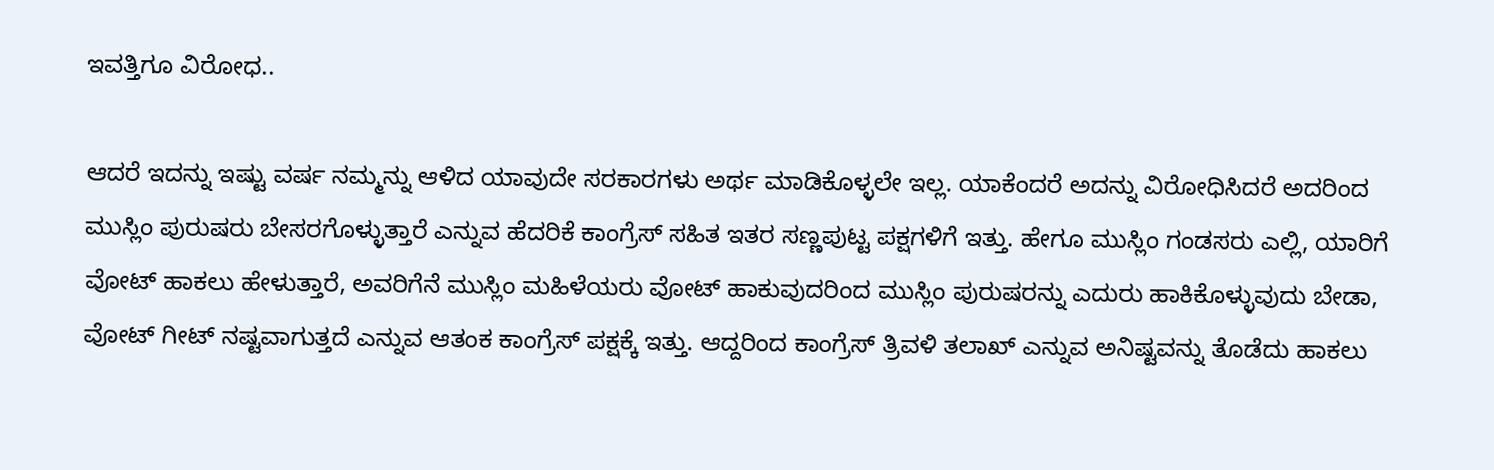ಇವತ್ತಿಗೂ ವಿರೋಧ..

ಆದರೆ ಇದನ್ನು ಇಷ್ಟು ವರ್ಷ ನಮ್ಮನ್ನು ಆಳಿದ ಯಾವುದೇ ಸರಕಾರಗಳು ಅರ್ಥ ಮಾಡಿಕೊಳ್ಳಲೇ ಇಲ್ಲ. ಯಾಕೆಂದರೆ ಅದನ್ನು ವಿರೋಧಿಸಿದರೆ ಅದರಿಂದ ಮುಸ್ಲಿಂ ಪುರುಷರು ಬೇಸರಗೊಳ್ಳುತ್ತಾರೆ ಎನ್ನುವ ಹೆದರಿಕೆ ಕಾಂಗ್ರೆಸ್ ಸಹಿತ ಇತರ ಸಣ್ಣಪುಟ್ಟ ಪಕ್ಷಗಳಿಗೆ ಇತ್ತು. ಹೇಗೂ ಮುಸ್ಲಿಂ ಗಂಡಸರು ಎಲ್ಲಿ, ಯಾರಿಗೆ ವೋಟ್ ಹಾಕಲು ಹೇಳುತ್ತಾರೆ, ಅವರಿಗೆನೆ ಮುಸ್ಲಿಂ ಮಹಿಳೆಯರು ವೋಟ್ ಹಾಕುವುದರಿಂದ ಮುಸ್ಲಿಂ ಪುರುಷರನ್ನು ಎದುರು ಹಾಕಿಕೊಳ್ಳುವುದು ಬೇಡಾ, ವೋಟ್ ಗೀಟ್ ನಷ್ಟವಾಗುತ್ತದೆ ಎನ್ನುವ ಆತಂಕ ಕಾಂಗ್ರೆಸ್ ಪಕ್ಷಕ್ಕೆ ಇತ್ತು. ಆದ್ದರಿಂದ ಕಾಂಗ್ರೆಸ್ ತ್ರಿವಳಿ ತಲಾಖ್ ಎನ್ನುವ ಅನಿಷ್ಟವನ್ನು ತೊಡೆದು ಹಾಕಲು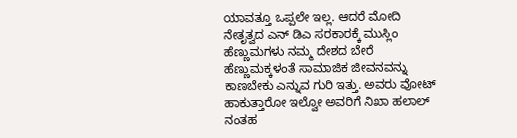ಯಾವತ್ತೂ ಒಪ್ಪಲೇ ಇಲ್ಲ. ಆದರೆ ಮೋದಿ ನೇತೃತ್ವದ ಎನ್ ಡಿಎ ಸರಕಾರಕ್ಕೆ ಮುಸ್ಲಿಂ ಹೆಣ್ಣುಮಗಳು ನಮ್ಮ ದೇಶದ ಬೇರೆ ಹೆಣ್ಣುಮಕ್ಕಳಂತೆ ಸಾಮಾಜಿಕ ಜೀವನವನ್ನು ಕಾಣಬೇಕು ಎನ್ನುವ ಗುರಿ ಇತ್ತು. ಅವರು ವೋಟ್ ಹಾಕುತ್ತಾರೋ ಇಲ್ವೋ ಅವರಿಗೆ ನಿಖಾ ಹಲಾಲ್ ನಂತಹ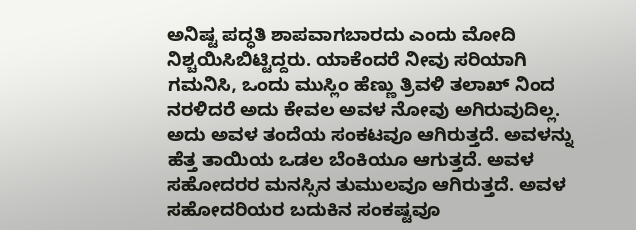ಅನಿಷ್ಟ ಪದ್ಧತಿ ಶಾಪವಾಗಬಾರದು ಎಂದು ಮೋದಿ ನಿಶ್ಚಯಿಸಿಬಿಟ್ಟಿದ್ದರು. ಯಾಕೆಂದರೆ ನೀವು ಸರಿಯಾಗಿ ಗಮನಿಸಿ, ಒಂದು ಮುಸ್ಲಿಂ ಹೆಣ್ಣು ತ್ರಿವಳಿ ತಲಾಖ್ ನಿಂದ ನರಳಿದರೆ ಅದು ಕೇವಲ ಅವಳ ನೋವು ಅಗಿರುವುದಿಲ್ಲ. ಅದು ಅವಳ ತಂದೆಯ ಸಂಕಟವೂ ಆಗಿರುತ್ತದೆ. ಅವಳನ್ನು ಹೆತ್ತ ತಾಯಿಯ ಒಡಲ ಬೆಂಕಿಯೂ ಆಗುತ್ತದೆ. ಅವಳ ಸಹೋದರರ ಮನಸ್ಸಿನ ತುಮುಲವೂ ಆಗಿರುತ್ತದೆ. ಅವಳ ಸಹೋದರಿಯರ ಬದುಕಿನ ಸಂಕಷ್ಟವೂ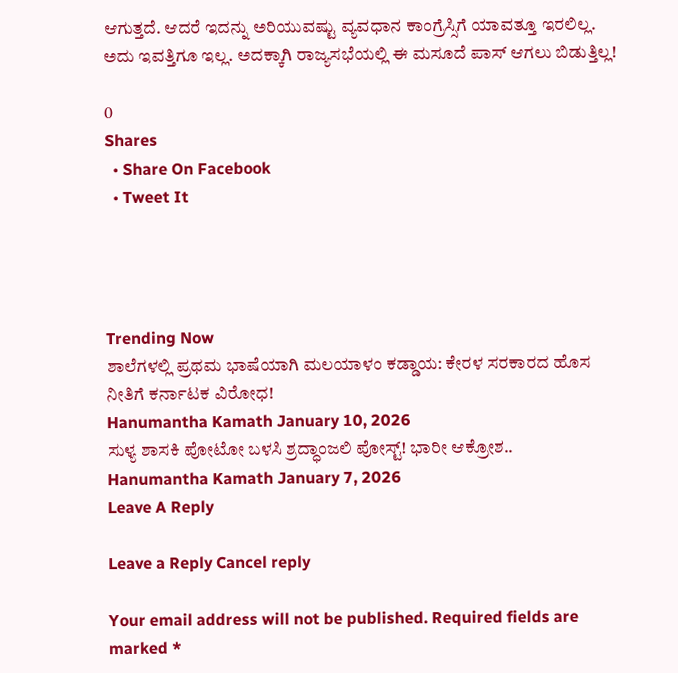ಆಗುತ್ತದೆ. ಆದರೆ ಇದನ್ನು ಅರಿಯುವಷ್ಟು ವ್ಯವಧಾನ ಕಾಂಗ್ರೆಸ್ಸಿಗೆ ಯಾವತ್ತೂ ಇರಲಿಲ್ಲ. ಅದು ಇವತ್ತಿಗೂ ಇಲ್ಲ. ಅದಕ್ಕಾಗಿ ರಾಜ್ಯಸಭೆಯಲ್ಲಿ ಈ ಮಸೂದೆ ಪಾಸ್ ಆಗಲು ಬಿಡುತ್ತಿಲ್ಲ!

0
Shares
  • Share On Facebook
  • Tweet It




Trending Now
ಶಾಲೆಗಳಲ್ಲಿ ಪ್ರಥಮ ಭಾಷೆಯಾಗಿ ಮಲಯಾಳಂ ಕಡ್ಡಾಯ: ಕೇರಳ ಸರಕಾರದ ಹೊಸ ನೀತಿಗೆ ಕರ್ನಾಟಕ ವಿರೋಧ!
Hanumantha Kamath January 10, 2026
ಸುಳ್ಯ ಶಾಸಕಿ ಪೋಟೋ ಬಳಸಿ ಶ್ರದ್ಧಾಂಜಲಿ ಪೋಸ್ಟ್! ಭಾರೀ ಆಕ್ರೋಶ..
Hanumantha Kamath January 7, 2026
Leave A Reply

Leave a Reply Cancel reply

Your email address will not be published. Required fields are marked *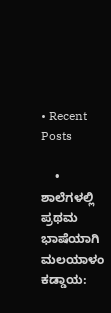• Recent Posts

    • ಶಾಲೆಗಳಲ್ಲಿ ಪ್ರಥಮ ಭಾಷೆಯಾಗಿ ಮಲಯಾಳಂ ಕಡ್ಡಾಯ: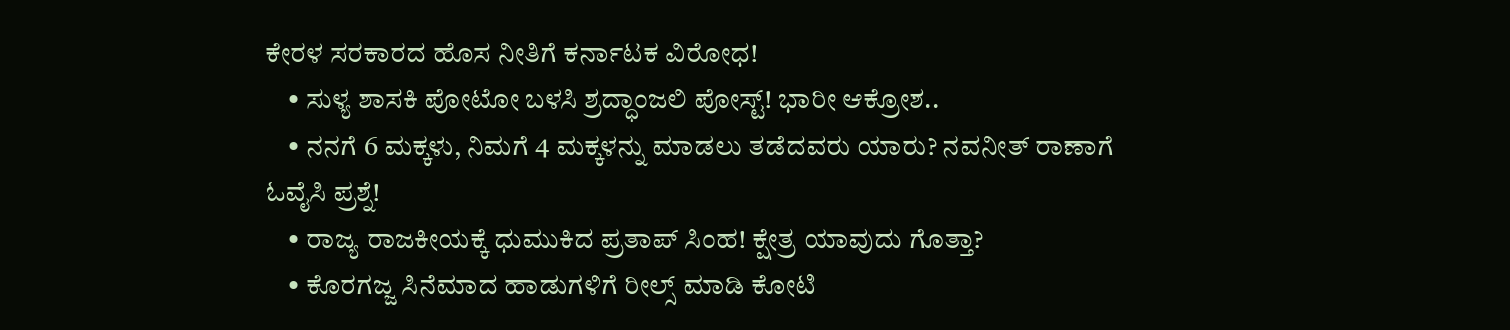ಕೇರಳ ಸರಕಾರದ ಹೊಸ ನೀತಿಗೆ ಕರ್ನಾಟಕ ವಿರೋಧ!
    • ಸುಳ್ಯ ಶಾಸಕಿ ಪೋಟೋ ಬಳಸಿ ಶ್ರದ್ಧಾಂಜಲಿ ಪೋಸ್ಟ್! ಭಾರೀ ಆಕ್ರೋಶ..
    • ನನಗೆ 6 ಮಕ್ಕಳು, ನಿಮಗೆ 4 ಮಕ್ಕಳನ್ನು ಮಾಡಲು ತಡೆದವರು ಯಾರು? ನವನೀತ್ ರಾಣಾಗೆ ಓವೈಸಿ ಪ್ರಶ್ನೆ!
    • ರಾಜ್ಯ ರಾಜಕೀಯಕ್ಕೆ ಧುಮುಕಿದ ಪ್ರತಾಪ್ ಸಿಂಹ! ಕ್ಷೇತ್ರ ಯಾವುದು ಗೊತ್ತಾ?
    • ಕೊರಗಜ್ಜ ಸಿನೆಮಾದ ಹಾಡುಗಳಿಗೆ ರೀಲ್ಸ್ ಮಾಡಿ ಕೋಟಿ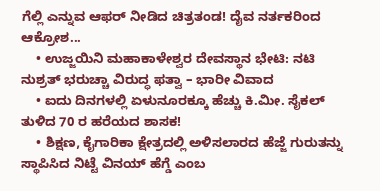ಗೆಲ್ಲಿ ಎನ್ನುವ ಆಫರ್ ನೀಡಿದ ಚಿತ್ರತಂಡ! ದೈವ ನರ್ತಕರಿಂದ ಆಕ್ರೋಶ...
    • ಉಜ್ಜಯಿನಿ ಮಹಾಕಾಳೇಶ್ವರ ದೇವಸ್ಥಾನ ಭೇಟಿ: ನಟಿ ನುಶ್ರತ್ ಭರುಚ್ಚಾ ವಿರುದ್ಧ ಫತ್ವಾ – ಭಾರೀ ವಿವಾದ
    • ಐದು ದಿನಗಳಲ್ಲಿ ಏಳುನೂರಕ್ಕೂ ಹೆಚ್ಚು ಕಿ.ಮೀ. ಸೈಕಲ್ ತುಳಿದ 70 ರ ಹರೆಯದ ಶಾಸಕ!
    • ಶಿಕ್ಷಣ, ಕೈಗಾರಿಕಾ ಕ್ಷೇತ್ರದಲ್ಲಿ ಅಳಿಸಲಾರದ ಹೆಜ್ಜೆ ಗುರುತನ್ನು ಸ್ಥಾಪಿಸಿದ ನಿಟ್ಟೆ ವಿನಯ್ ಹೆಗ್ಡೆ ಎಂಬ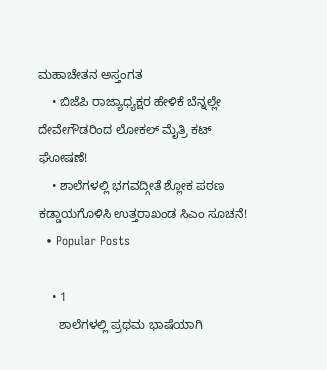ಮಹಾಚೇತನ ಅಸ್ತಂಗತ
    • ಬಿಜೆಪಿ ರಾಜ್ಯಾಧ್ಯಕ್ಷರ ಹೇಳಿಕೆ ಬೆನ್ನಲ್ಲೇ ದೇವೇಗೌಡರಿಂದ ಲೋಕಲ್ ಮೈತ್ರಿ ಕಟ್ ಘೋಷಣೆ!
    • ಶಾಲೆಗಳಲ್ಲಿ ಭಗವದ್ಗೀತೆ ಶ್ಲೋಕ ಪಠಣ ಕಡ್ಡಾಯಗೊಳಿಸಿ ಉತ್ತರಾಖಂಡ ಸಿಎಂ ಸೂಚನೆ!
  • Popular Posts

    • 1
      ಶಾಲೆಗಳಲ್ಲಿ ಪ್ರಥಮ ಭಾಷೆಯಾಗಿ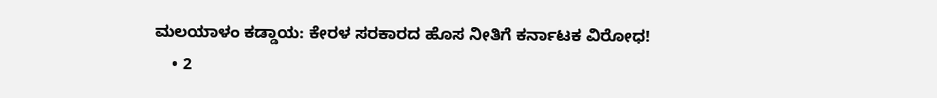ಮಲಯಾಳಂ ಕಡ್ಡಾಯ: ಕೇರಳ ಸರಕಾರದ ಹೊಸ ನೀತಿಗೆ ಕರ್ನಾಟಕ ವಿರೋಧ!
    • 2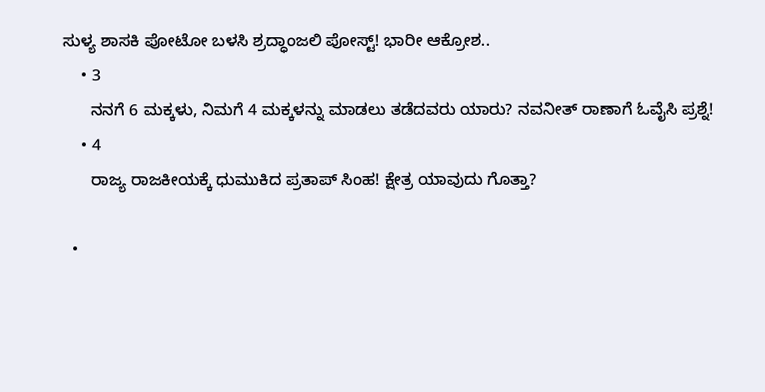ಸುಳ್ಯ ಶಾಸಕಿ ಪೋಟೋ ಬಳಸಿ ಶ್ರದ್ಧಾಂಜಲಿ ಪೋಸ್ಟ್! ಭಾರೀ ಆಕ್ರೋಶ..
    • 3
      ನನಗೆ 6 ಮಕ್ಕಳು, ನಿಮಗೆ 4 ಮಕ್ಕಳನ್ನು ಮಾಡಲು ತಡೆದವರು ಯಾರು? ನವನೀತ್ ರಾಣಾಗೆ ಓವೈಸಿ ಪ್ರಶ್ನೆ!
    • 4
      ರಾಜ್ಯ ರಾಜಕೀಯಕ್ಕೆ ಧುಮುಕಿದ ಪ್ರತಾಪ್ ಸಿಂಹ! ಕ್ಷೇತ್ರ ಯಾವುದು ಗೊತ್ತಾ?

  •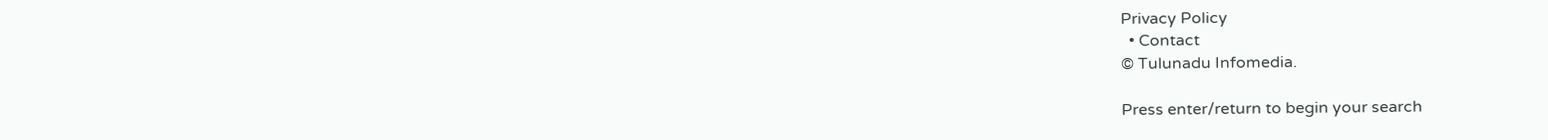Privacy Policy
  • Contact
© Tulunadu Infomedia.

Press enter/return to begin your search